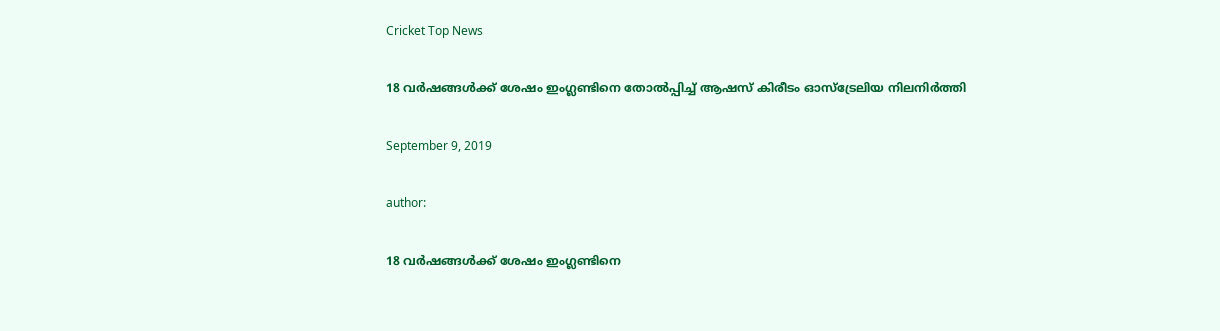Cricket Top News

18 വര്‍ഷങ്ങള്‍ക്ക് ശേഷം ഇംഗ്ലണ്ടിനെ തോൽപ്പിച്ച് ആഷസ് കിരീടം ഓസ്‌ട്രേലിയ നിലനിർത്തി

September 9, 2019

author:

18 വര്‍ഷങ്ങള്‍ക്ക് ശേഷം ഇംഗ്ലണ്ടിനെ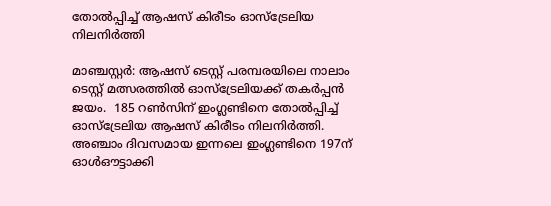തോൽപ്പിച്ച് ആഷസ് കിരീടം ഓസ്‌ട്രേലിയ നിലനിർത്തി

മാഞ്ചസ്റ്റർ: ആഷസ് ടെസ്റ്റ് പരമ്പരയിലെ നാലാം ടെസ്റ്റ് മത്സരത്തിൽ ഓസ്‌ട്രേലിയക്ക് തകർപ്പൻ ജയം.  185 റൺസിന് ഇംഗ്ലണ്ടിനെ തോൽപ്പിച്ച് ഓസ്‌ട്രേലിയ ആഷസ് കിരീടം നിലനിർത്തി. അഞ്ചാം ദിവസമായ ഇന്നലെ ഇംഗ്ലണ്ടിനെ 197ന് ഓൾഔട്ടാക്കി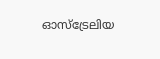ഓസ്‌ട്രേലിയ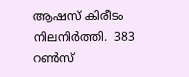ആഷസ് കിരീടം നിലനിർത്തി.  383  റൺസ്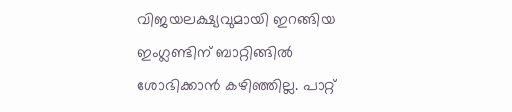വിജയലക്ഷ്യവുമായി ഇറങ്ങിയ ഇംഗ്ലണ്ടിന് ബാറ്റിങ്ങിൽ ശോഭിക്കാൻ കഴിഞ്ഞില്ല. പാറ്റ്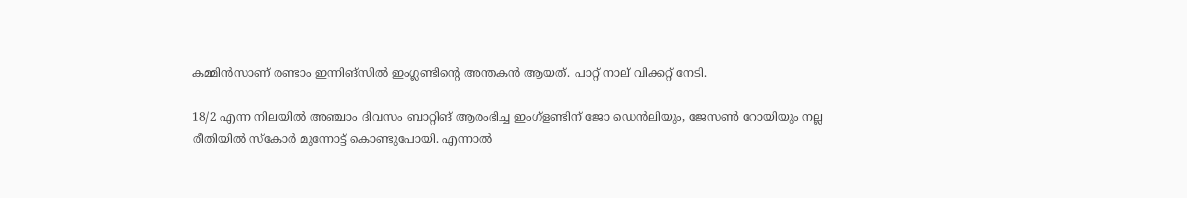കമ്മിന്‍സാണ് രണ്ടാം ഇന്നിങ്സിൽ ഇംഗ്ലണ്ടിന്റെ അന്തകൻ ആയത്. പാറ്റ് നാല് വിക്കറ്റ് നേടി.

18/2 എന്ന നിലയിൽ അഞ്ചാം ദിവസം ബാറ്റിങ് ആരംഭിച്ച ഇംഗ്ളണ്ടിന് ജോ ഡെൻലിയും, ജേസൺ റോയിയും നല്ല രീതിയിൽ സ്‌കോർ മുന്നോട്ട് കൊണ്ടുപോയി. എന്നാൽ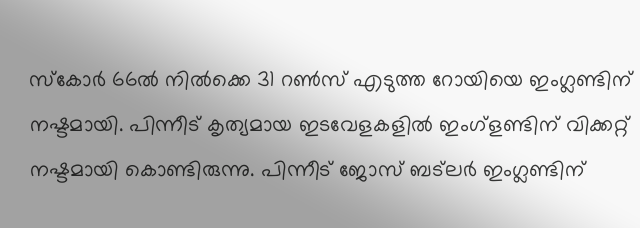സ്‌കോർ 66ൽ നിൽക്കെ 31 റൺസ് എടുത്ത റോയിയെ ഇംഗ്ലണ്ടിന് നഷ്ടമായി. പിന്നീട് കൃത്യമായ ഇടവേളകളിൽ ഇംഗ്ളണ്ടിന് വിക്കറ്റ് നഷ്ടമായി കൊണ്ടിരുന്നു. പിന്നീട് ജോസ് ബട്ലർ ഇംഗ്ലണ്ടിന്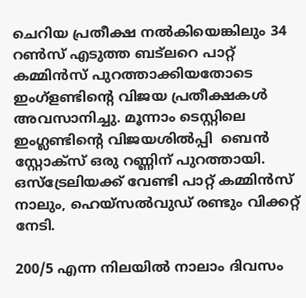ചെറിയ പ്രതീക്ഷ നൽകിയെങ്കിലും 34 റൺസ് എടുത്ത ബട്ലറെ പാറ്റ് കമ്മിന്‍സ് പുറത്താക്കിയതോടെ ഇംഗ്ളണ്ടിന്റെ വിജയ പ്രതീക്ഷകൾ അവസാനിച്ചു. മൂന്നാം ടെസ്റ്റിലെ ഇംഗ്ലണ്ടിന്റെ വിജയശിൽപ്പി  ബെൻ സ്റ്റോക്‌സ് ഒരു റണ്ണിന് പുറത്തായി. ഒസ്‌ട്രേലിയക്ക് വേണ്ടി പാറ്റ് കമ്മിന്‍സ് നാലും, ഹെയ്‌സൽവുഡ് രണ്ടും വിക്കറ്റ് നേടി.

200/5 എന്ന നിലയിൽ നാലാം ദിവസം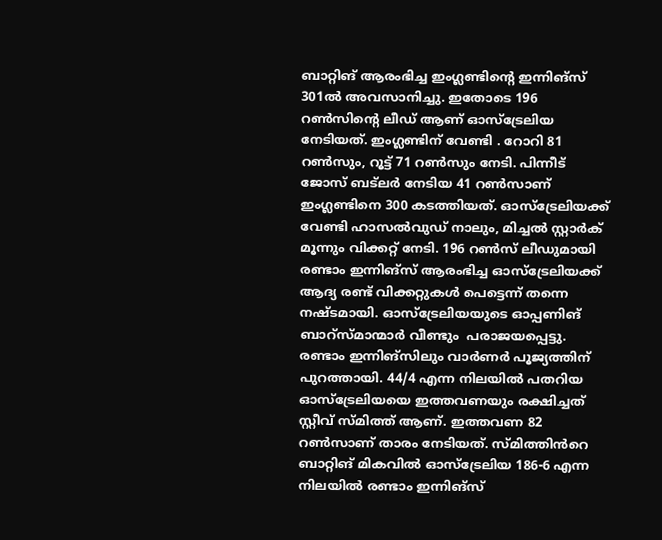ബാറ്റിങ് ആരംഭിച്ച ഇംഗ്ലണ്ടിന്റെ ഇന്നിങ്‌സ് 301ൽ അവസാനിച്ചു. ഇതോടെ 196 റണ്‍സിന്റെ ലീഡ് ആണ് ഓസ്‌ട്രേലിയ നേടിയത്. ഇംഗ്ലണ്ടിന് വേണ്ടി . റോറി 81 റൺസും, റൂട്ട് 71 റൺസും നേടി. പിന്നീട് ജോസ് ബട്ലർ നേടിയ 41 റൺസാണ് ഇംഗ്ലണ്ടിനെ 300 കടത്തിയത്. ഓസ്‌ട്രേലിയക്ക് വേണ്ടി ഹാസല്‍വുഡ് നാലും, മിച്ചൽ സ്റ്റാർക് മൂന്നും വിക്കറ്റ് നേടി. 196 റൺസ് ലീഡുമായി രണ്ടാം ഇന്നിങ്‌സ് ആരംഭിച്ച ഓസ്‌ട്രേലിയക്ക് ആദ്യ രണ്ട് വിക്കറ്റുകൾ പെട്ടെന്ന് തന്നെ നഷ്ടമായി. ഓസ്‌ട്രേലിയയുടെ ഓപ്പണിങ് ബാറ്സ്മാന്മാർ വീണ്ടും  പരാജയപ്പെട്ടു. രണ്ടാം ഇന്നിങ്സിലും വാർണർ പൂജ്യത്തിന് പുറത്തായി. 44/4 എന്ന നിലയിൽ പതറിയ ഓസ്‌ട്രേലിയയെ ഇത്തവണയും രക്ഷിച്ചത് സ്റ്റീവ് സ്മിത്ത് ആണ്. ഇത്തവണ 82 റൺസാണ് താരം നേടിയത്. സ്മിത്തിൻറെ ബാറ്റിങ് മികവിൽ ഓസ്‌ട്രേലിയ 186-6 എന്ന നിലയിൽ രണ്ടാം ഇന്നിങ്‌സ്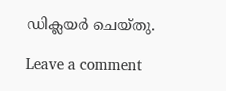ഡിക്ലയർ ചെയ്തു.

Leave a comment